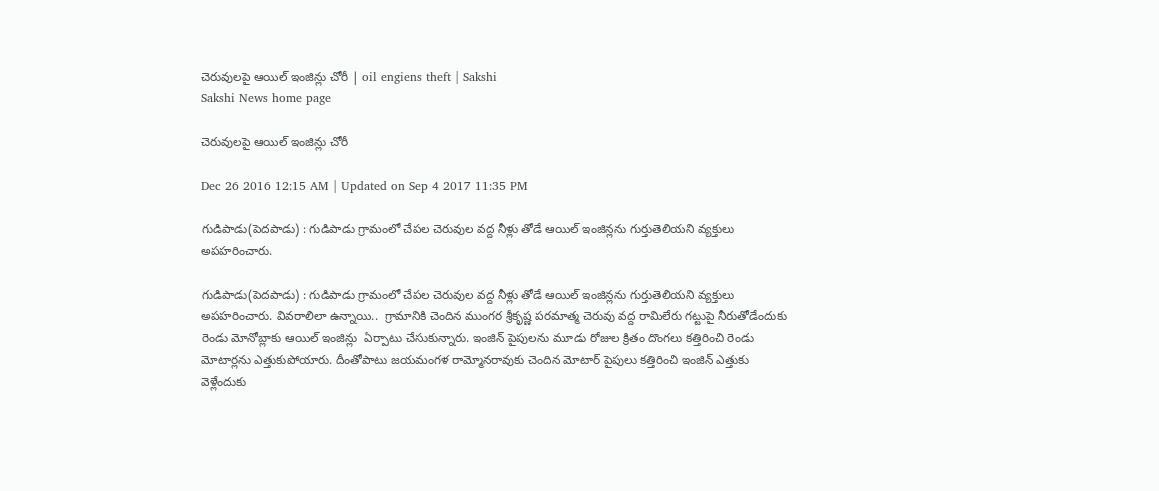చెరువులపై ఆయిల్‌ ఇంజిన్లు చోరీ | oil engiens theft | Sakshi
Sakshi News home page

చెరువులపై ఆయిల్‌ ఇంజిన్లు చోరీ

Dec 26 2016 12:15 AM | Updated on Sep 4 2017 11:35 PM

గుడిపాడు(పెదపాడు) : గుడిపాడు గ్రామంలో చేపల చెరువుల వద్ద నీళ్లు తోడే ఆయిల్‌ ఇంజిన్లను గుర్తుతెలియని వ్యక్తులు అపహరించారు.

గుడిపాడు(పెదపాడు) : గుడిపాడు గ్రామంలో చేపల చెరువుల వద్ద నీళ్లు తోడే ఆయిల్‌ ఇంజిన్లను గుర్తుతెలియని వ్యక్తులు అపహరించారు. వివరాలిలా ఉన్నాయి..  గ్రామానికి చెందిన ముంగర శ్రీకృష్ణ పరమాత్మ చెరువు వద్ద రామిలేరు గట్టుపై నీరుతోడేందుకు రెండు మోనోబ్లాకు ఆయిల్‌ ఇంజిన్లు  ఏర్పాటు చేసుకున్నారు. ఇంజిన్‌ పైపులను మూడు రోజుల క్రితం దొంగలు కత్తిరించి రెండు మోటార్లను ఎత్తుకుపోయారు. దీంతోపాటు జయమంగళ రామ్మోనరావుకు చెందిన మోటార్‌ పైపులు కత్తిరించి ఇంజిన్‌ ఎత్తుకు వెళ్లేందుకు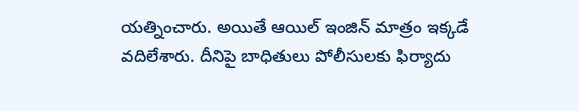యత్నించారు. అయితే ఆయిల్‌ ఇంజిన్‌ మాత్రం ఇక్కడే వదిలేశారు. దీనిపై బాధితులు పోలీసులకు ఫిర్యాదు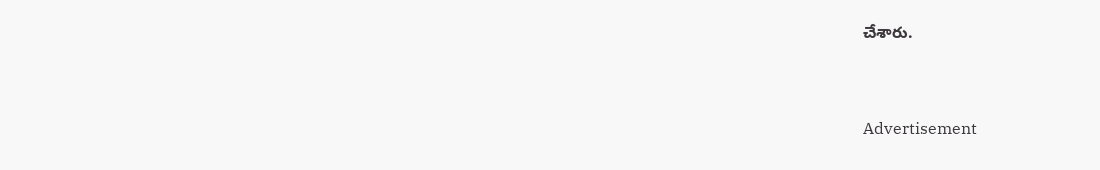చేశారు.



Advertisement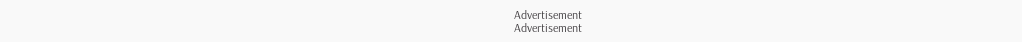Advertisement
Advertisement